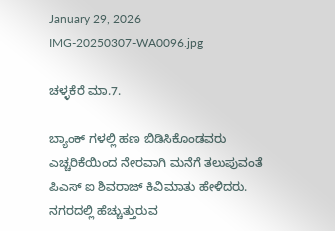January 29, 2026
IMG-20250307-WA0096.jpg

ಚಳ್ಳಕೆರೆ ಮಾ.7.

ಬ್ಯಾಂಕ್ ಗಳಲ್ಲಿ ಹಣ ಬಿಡಿಸಿಕೊಂಡವರು ಎಚ್ಚರಿಕೆಯಿಂದ ನೇರವಾಗಿ ಮನೆಗೆ ತಲುಪುವಂತೆ ಪಿಎಸ್ ಐ ಶಿವರಾಜ್ ಕಿವಿಮಾತು ಹೇಳಿದರು.
ನಗರದಲ್ಲಿ ಹೆಚ್ಚುತ್ತುರುವ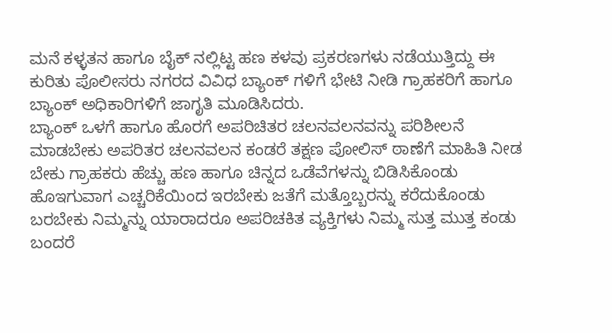ಮನೆ ಕಳ್ಳತನ ಹಾಗೂ ಬೈಕ್ ನಲ್ಲಿಟ್ಟ ಹಣ ಕಳವು ಪ್ರಕರಣಗಳು ನಡೆಯುತ್ತಿದ್ದು ಈ ಕುರಿತು ಪೊಲೀಸರು ನಗರದ ವಿವಿಧ ಬ್ಯಾಂಕ್ ಗಳಿಗೆ ಭೇಟಿ ನೀಡಿ ಗ್ರಾಹಕರಿಗೆ ಹಾಗೂ ಬ್ಯಾಂಕ್ ಅಧಿಕಾರಿಗಳಿಗೆ ಜಾಗೃತಿ ಮೂಡಿಸಿದರು.
ಬ್ಯಾಂಕ್ ಒಳಗೆ ಹಾಗೂ ಹೊರಗೆ ಅಪರಿಚಿತರ ಚಲನವಲನವನ್ನು ಪರಿಶೀಲನೆ ಮಾಡಬೇಕು ಅಪರಿತರ ಚಲನವಲನ ಕಂಡರೆ ತಕ್ಷಣ ಪೋಲಿಸ್ ಠಾಣೆಗೆ ಮಾಹಿತಿ ನೀಡ ಬೇಕು ಗ್ರಾಹಕರು ಹೆಚ್ಚು ಹಣ ಹಾಗೂ ಚಿನ್ನದ ಒಡೆವೆಗಳನ್ನು ಬಿಡಿಸಿಕೊಂಡು ಹೊಇಗುವಾಗ ಎಚ್ಚರಿಕೆಯಿಂದ ಇರಬೇಕು ಜತೆಗೆ ಮತ್ತೊಬ್ಬರನ್ನು ಕರೆದುಕೊಂಡು ಬರಬೇಕು ನಿಮ್ಮನ್ನು ಯಾರಾದರೂ ಅಪರಿಚಕಿತ ವ್ಯಕ್ತಿಗಳು ನಿಮ್ಮ ಸುತ್ತ ಮುತ್ತ ಕಂಡು ಬಂದರೆ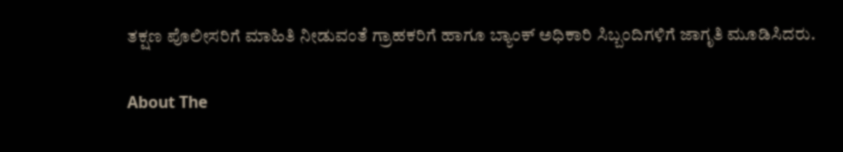ತಕ್ಷಣ ಪೊಲೀಸರಿಗೆ ಮಾಹಿತಿ ನೀಡುವಂತೆ ಗ್ರಾಹಕರಿಗೆ ಹಾಗೂ ಬ್ಯಾಂಕ್ ಅಧಿಕಾರಿ ಸಿಬ್ಬಂದಿಗಳಿಗೆ ಜಾಗೃತಿ ಮೂಡಿಸಿದರು.

About The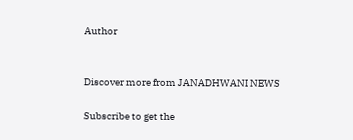Author


Discover more from JANADHWANI NEWS

Subscribe to get the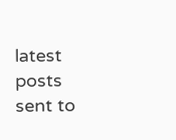latest posts sent to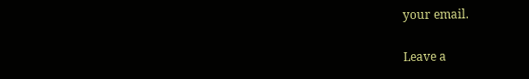your email.

Leave a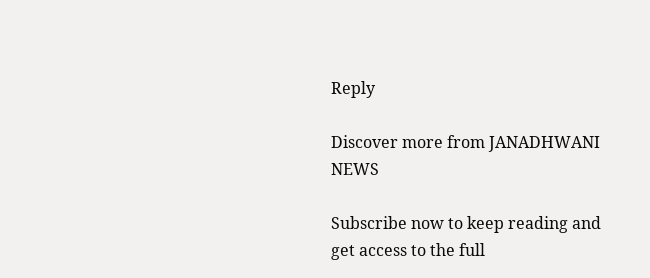Reply

Discover more from JANADHWANI NEWS

Subscribe now to keep reading and get access to the full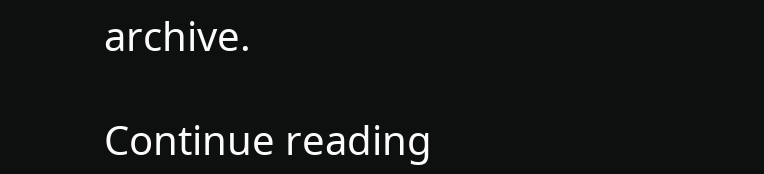archive.

Continue reading